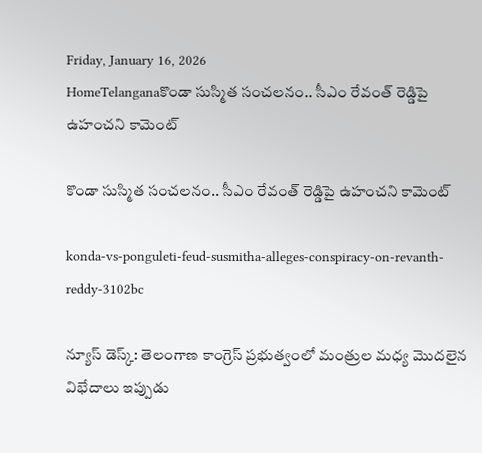Friday, January 16, 2026
HomeTelanganaకొండా సుస్మిత సంచలనం.. సీఎం రేవంత్ రెడ్డిపై ఉహంచని కామెంట్

కొండా సుస్మిత సంచలనం.. సీఎం రేవంత్ రెడ్డిపై ఉహంచని కామెంట్

konda-vs-ponguleti-feud-susmitha-alleges-conspiracy-on-revanth-reddy-3102bc

న్యూస్ డెస్క్: తెలంగాణ కాంగ్రెస్ ప్రభుత్వంలో మంత్రుల మధ్య మొదలైన విభేదాలు ఇప్పుడు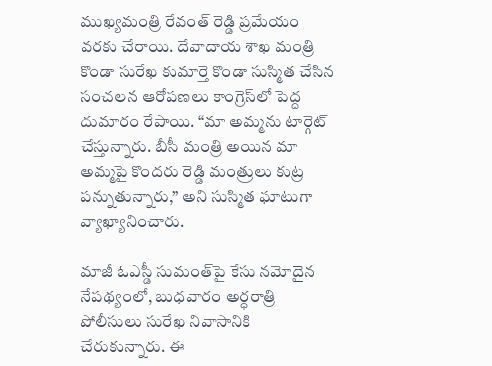ముఖ్యమంత్రి రేవంత్ రెడ్డి ప్రమేయం వరకు చేరాయి. దేవాదాయ శాఖ మంత్రి కొండా సురేఖ కుమార్తె కొండా సుస్మిత చేసిన సంచలన ఆరోపణలు కాంగ్రెస్‌లో పెద్ద దుమారం రేపాయి. “మా అమ్మను టార్గెట్ చేస్తున్నారు. బీసీ మంత్రి అయిన మా అమ్మపై కొందరు రెడ్డి మంత్రులు కుట్ర పన్నుతున్నారు,” అని సుస్మిత ఘాటుగా వ్యాఖ్యానించారు.

మాజీ ఓఎస్డీ సుమంత్‌పై కేసు నమోదైన నేపథ్యంలో, బుధవారం అర్ధరాత్రి పోలీసులు సురేఖ నివాసానికి చేరుకున్నారు. ఈ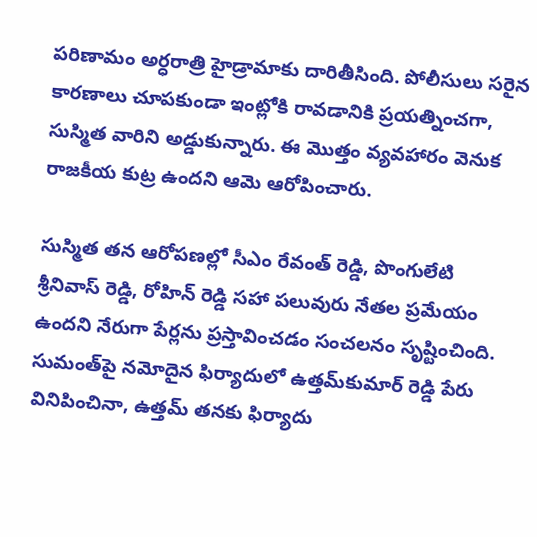పరిణామం అర్ధరాత్రి హైడ్రామాకు దారితీసింది. పోలీసులు సరైన కారణాలు చూపకుండా ఇంట్లోకి రావడానికి ప్రయత్నించగా, సుస్మిత వారిని అడ్డుకున్నారు. ఈ మొత్తం వ్యవహారం వెనుక రాజకీయ కుట్ర ఉందని ఆమె ఆరోపించారు.

సుస్మిత తన ఆరోపణల్లో సీఎం రేవంత్ రెడ్డి, పొంగులేటి శ్రీనివాస్ రెడ్డి, రోహిన్ రెడ్డి సహా పలువురు నేతల ప్రమేయం ఉందని నేరుగా పేర్లను ప్రస్తావించడం సంచలనం సృష్టించింది. సుమంత్‌పై నమోదైన ఫిర్యాదులో ఉత్తమ్‌కుమార్ రెడ్డి పేరు వినిపించినా, ఉత్తమ్ తనకు ఫిర్యాదు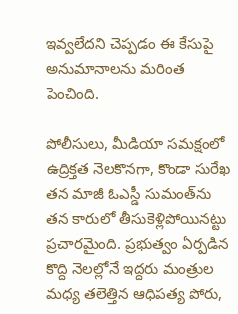ఇవ్వలేదని చెప్పడం ఈ కేసుపై అనుమానాలను మరింత పెంచింది.

పోలీసులు, మీడియా సమక్షంలో ఉద్రిక్తత నెలకొనగా, కొండా సురేఖ తన మాజీ ఓఎస్డీ సుమంత్‌ను తన కారులో తీసుకెళ్లిపోయినట్టు ప్రచారమైంది. ప్రభుత్వం ఏర్పడిన కొద్ది నెలల్లోనే ఇద్దరు మంత్రుల మధ్య తలెత్తిన ఆధిపత్య పోరు,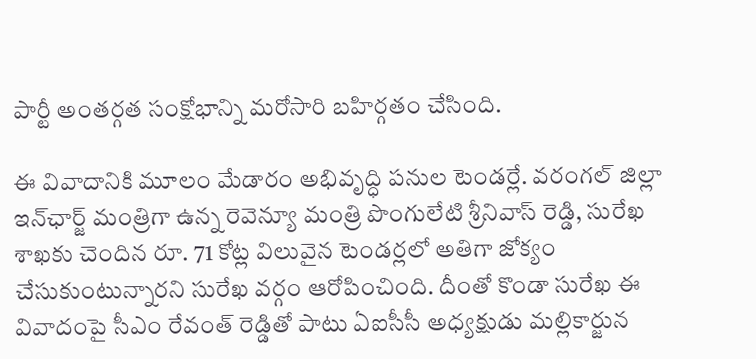పార్టీ అంతర్గత సంక్షోభాన్ని మరోసారి బహిర్గతం చేసింది.

ఈ వివాదానికి మూలం మేడారం అభివృద్ధి పనుల టెండర్లే. వరంగల్ జిల్లా ఇన్‌ఛార్జ్ మంత్రిగా ఉన్న రెవెన్యూ మంత్రి పొంగులేటి శ్రీనివాస్ రెడ్డి, సురేఖ శాఖకు చెందిన రూ. 71 కోట్ల విలువైన టెండర్లలో అతిగా జోక్యం చేసుకుంటున్నారని సురేఖ వర్గం ఆరోపించింది. దీంతో కొండా సురేఖ ఈ వివాదంపై సీఎం రేవంత్ రెడ్డితో పాటు ఏఐసీసీ అధ్యక్షుడు మల్లికార్జున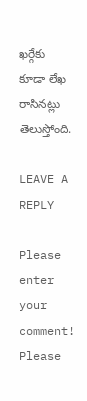ఖర్గేకు కూడా లేఖ రాసినట్లు తెలుస్తోంది.

LEAVE A REPLY

Please enter your comment!
Please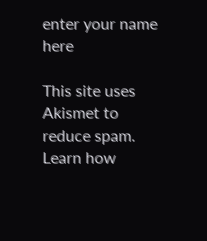enter your name here

This site uses Akismet to reduce spam. Learn how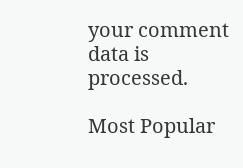your comment data is processed.

Most Popular